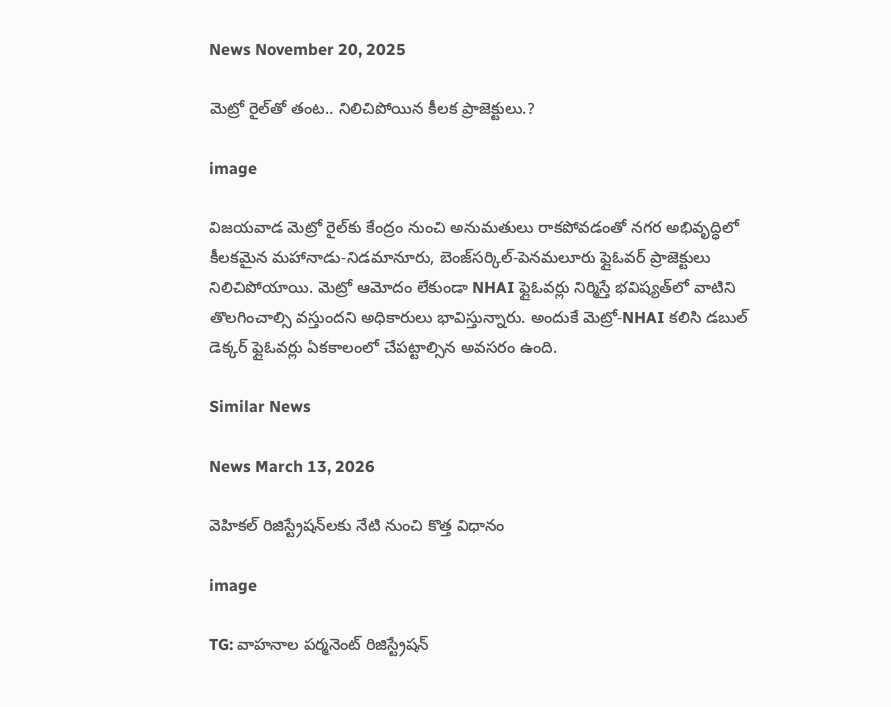News November 20, 2025

మెట్రో రైల్‌తో తంట.. నిలిచిపోయిన కీలక ప్రాజెక్టులు.?

image

విజయవాడ మెట్రో రైల్‌కు కేంద్రం నుంచి అనుమతులు రాకపోవడంతో నగర అభివృద్ధిలో కీలకమైన మహానాడు-నిడమానూరు, బెంజ్‌సర్కిల్-పెనమలూరు ఫ్లైఓవర్ ప్రాజెక్టులు నిలిచిపోయాయి. మెట్రో ఆమోదం లేకుండా NHAI ఫ్లైఓవర్లు నిర్మిస్తే భవిష్యత్‌లో వాటిని తొలగించాల్సి వస్తుందని అధికారులు భావిస్తున్నారు. అందుకే మెట్రో-NHAI కలిసి డబుల్ డెక్కర్ ఫ్లైఓవర్లు ఏకకాలంలో చేపట్టాల్సిన అవసరం ఉంది.

Similar News

News March 13, 2026

వెహికల్ రిజిస్ట్రేషన్‌లకు నేటి నుంచి కొత్త విధానం

image

TG: వాహనాల పర్మనెంట్ రిజిస్ట్రేషన్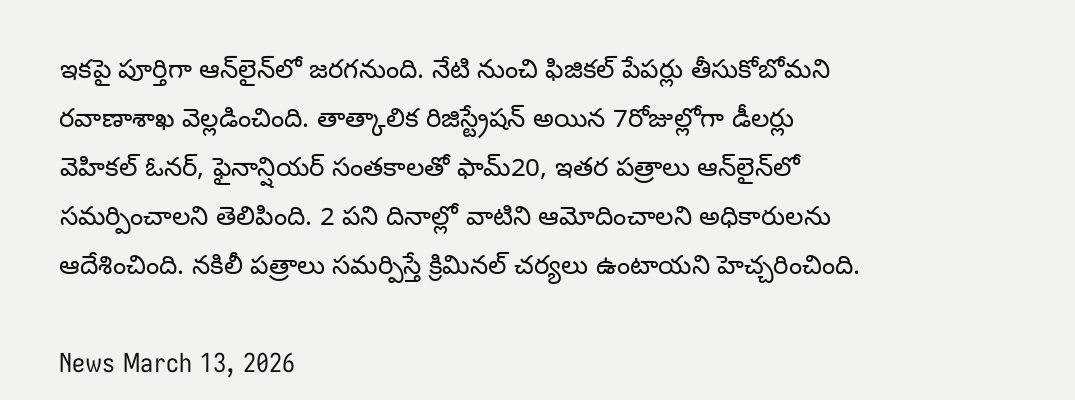ఇకపై పూర్తిగా ఆన్‌లైన్‌లో జరగనుంది. నేటి నుంచి ఫిజికల్ పేపర్లు తీసుకోబోమని రవాణాశాఖ వెల్లడించింది. తాత్కాలిక రిజిస్ట్రేషన్ అయిన 7రోజుల్లోగా డీలర్లు వెహికల్ ఓనర్, ఫైనాన్షియర్ సంతకాలతో ఫామ్20, ఇతర పత్రాలు ఆన్‌లైన్‌లో సమర్పించాలని తెలిపింది. 2 పని దినాల్లో వాటిని ఆమోదించాలని అధికారులను ఆదేశించింది. నకిలీ పత్రాలు సమర్పిస్తే క్రిమినల్ చర్యలు ఉంటాయని హెచ్చరించింది.

News March 13, 2026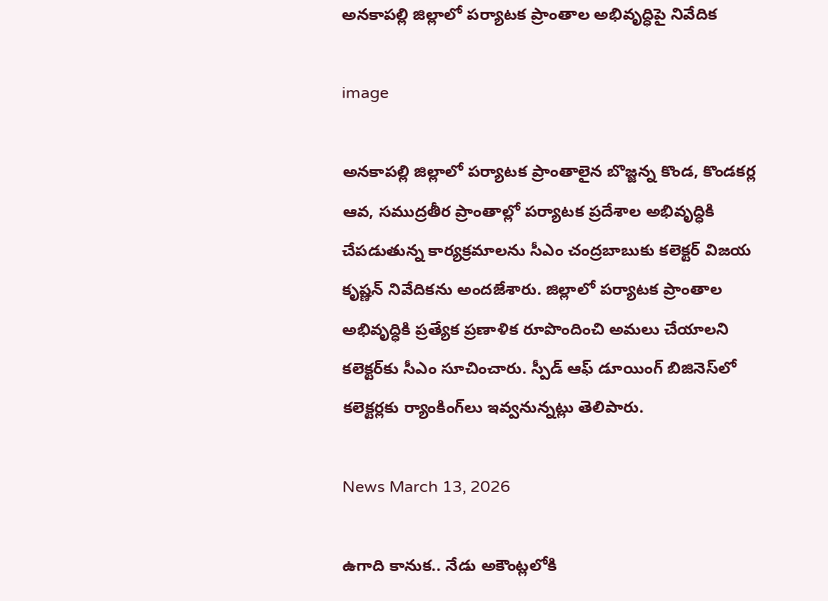అనకాపల్లి జిల్లాలో పర్యాటక ప్రాంతాల అభివృద్ధిపై నివేదిక

image

అనకాపల్లి జిల్లాలో పర్యాటక ప్రాంతాలైన బొజ్జన్న కొండ, కొండకర్ల ఆవ, సముద్రతీర ప్రాంతాల్లో పర్యాటక ప్రదేశాల అభివృద్ధికి చేపడుతున్న కార్యక్రమాలను సీఎం చంద్రబాబుకు కలెక్టర్ విజయ కృష్ణన్ నివేదికను అందజేశారు. జిల్లాలో పర్యాటక ప్రాంతాల అభివృద్ధికి ప్రత్యేక ప్రణాళిక రూపొందించి అమలు చేయాలని కలెక్టర్‌కు సీఎం సూచించారు. స్పీడ్ ఆఫ్ డూయింగ్ బిజినెస్‌లో కలెక్టర్లకు ర్యాంకింగ్‌లు ఇవ్వనున్నట్లు తెలిపారు.

News March 13, 2026

ఉగాది కానుక.. నేడు అకౌంట్లలోకి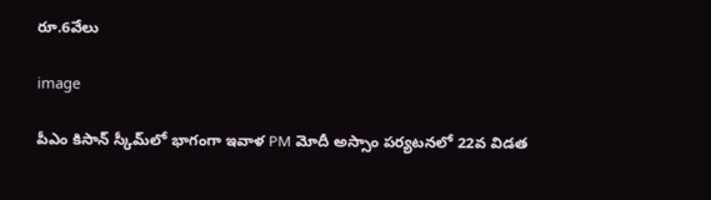రూ.6వేలు

image

పీఎం కిసాన్ స్కీమ్‌లో భాగంగా ఇవాళ PM మోదీ అస్సాం పర్యటనలో 22వ విడత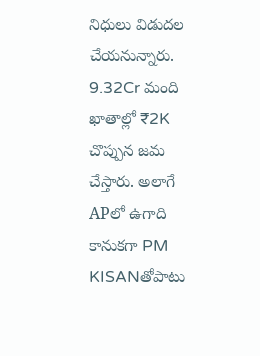నిధులు విడుదల చేయనున్నారు. 9.32Cr మంది ఖాతాల్లో ₹2K చొప్పున జమ చేస్తారు. అలాగే APలో ఉగాది కానుకగా PM KISANతోపాటు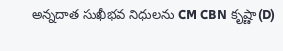అన్నదాత సుఖీభవ నిధులను CM CBN కృష్ణా(D)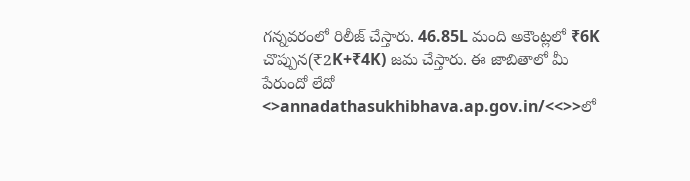గన్నవరంలో రిలీజ్ చేస్తారు. 46.85L మంది అకౌంట్లలో ₹6K చొప్పున(₹2K+₹4K) జమ చేస్తారు. ఈ జాబితాలో మీ పేరుందో లేదో <>annadathasukhibhava.ap.gov.in/<<>>లో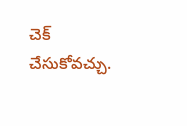చెక్ చేసుకోవచ్చు.